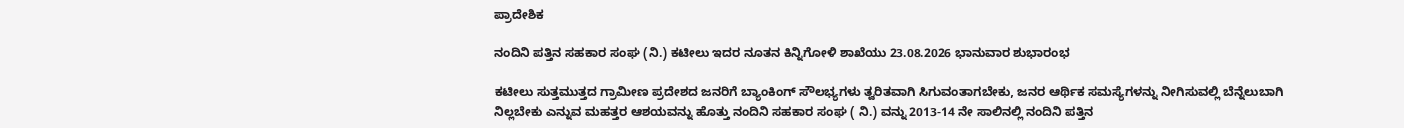ಪ್ರಾದೇಶಿಕ

ನಂದಿನಿ ಪತ್ತಿನ ಸಹಕಾರ ಸಂಘ (ನಿ.) ಕಟೀಲು ಇದರ ನೂತನ ಕಿನ್ನಿಗೋಳಿ ಶಾಖೆಯು 23.08.2026 ಭಾನುವಾರ ಶುಭಾರಂಭ

ಕಟೀಲು ಸುತ್ತಮುತ್ತದ ಗ್ರಾಮೀಣ ಪ್ರದೇಶದ ಜನರಿಗೆ ಬ್ಯಾಂಕಿಂಗ್ ಸೌಲಭ್ಯಗಳು ತ್ವರಿತವಾಗಿ ಸಿಗುವಂತಾಗಬೇಕು, ಜನರ ಆರ್ಥಿಕ ಸಮಸ್ಯೆಗಳನ್ನು ನೀಗಿಸುವಲ್ಲಿ ಬೆನ್ನೆಲುಬಾಗಿ ನಿಲ್ಲಬೇಕು ಎನ್ನುವ ಮಹತ್ತರ ಆಶಯವನ್ನು ಹೊತ್ತು ನಂದಿನಿ ಸಹಕಾರ ಸಂಘ ( ನಿ.) ವನ್ನು 2013-14 ನೇ ಸಾಲಿನಲ್ಲಿ ನಂದಿನಿ ಪತ್ತಿನ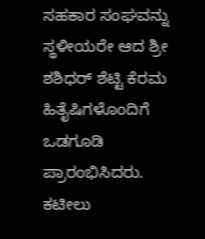ಸಹಕಾರ ಸಂಘವನ್ನು ಸ್ಥಳೀಯರೇ ಆದ ಶ್ರೀ ಶಶಿಧರ್ ಶೆಟ್ಟಿ ಕೆರಮ ಹಿತೈಷಿಗಳೊಂದಿಗೆ ಒಡಗೂಡಿ ಪ್ರಾರಂಭಿಸಿದರು.
ಕಟೀಲು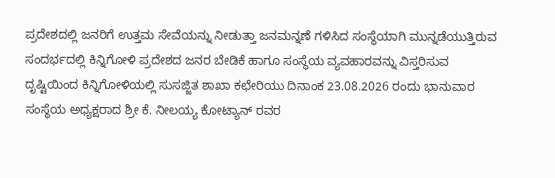ಪ್ರದೇಶದಲ್ಲಿ ಜನರಿಗೆ ಉತ್ತಮ ಸೇವೆಯನ್ನು ನೀಡುತ್ತಾ ಜನಮನ್ನಣೆ ಗಳಿಸಿದ ಸಂಸ್ಥೆಯಾಗಿ ಮುನ್ನಡೆಯುತ್ತಿರುವ ಸಂದರ್ಭದಲ್ಲಿ ಕಿನ್ನಿಗೋಳಿ ಪ್ರದೇಶದ ಜನರ ಬೇಡಿಕೆ ಹಾಗೂ ಸಂಸ್ಥೆಯ ವ್ಯವಹಾರವನ್ನು ವಿಸ್ತರಿಸುವ ದೃಷ್ಟಿಯಿಂದ ಕಿನ್ನಿಗೋಳಿಯಲ್ಲಿ ಸುಸಜ್ಜಿತ ಶಾಖಾ ಕಛೇರಿಯು ದಿನಾಂಕ 23.08.2026 ರಂದು ಭಾನುವಾರ ಸಂಸ್ಥೆಯ ಅಧ್ಯಕ್ಷರಾದ ಶ್ರೀ ಕೆ. ನೀಲಯ್ಯ ಕೋಟ್ಯಾನ್ ರವರ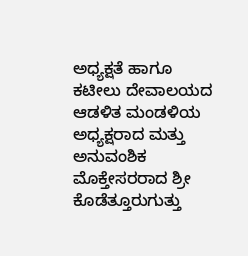ಅಧ್ಯಕ್ಷತೆ ಹಾಗೂ ಕಟೀಲು ದೇವಾಲಯದ ಆಡಳಿತ ಮಂಡಳಿಯ ಅಧ್ಯಕ್ಷರಾದ ಮತ್ತು ಅನುವಂಶಿಕ ಮೊಕ್ತೇಸರರಾದ ಶ್ರೀ ಕೊಡೆತ್ತೂರುಗುತ್ತು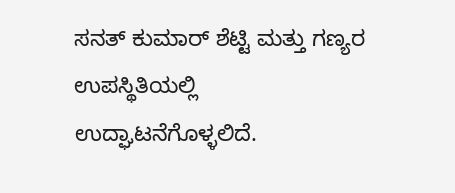ಸನತ್ ಕುಮಾರ್ ಶೆಟ್ಟಿ ಮತ್ತು ಗಣ್ಯರ ಉಪಸ್ಥಿತಿಯಲ್ಲಿ ಉದ್ಘಾಟನೆಗೊಳ್ಳಲಿದೆ.